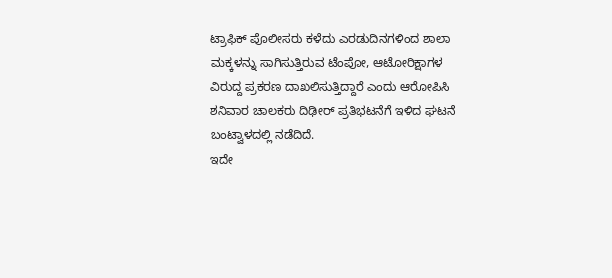ಟ್ರಾಫಿಕ್ ಪೊಲೀಸರು ಕಳೆದು ಎರಡುದಿನಗಳಿಂದ ಶಾಲಾ ಮಕ್ಕಳನ್ನು ಸಾಗಿಸುತ್ತಿರುವ ಟೆಂಪೋ, ಆಟೋರಿಕ್ಷಾಗಳ ವಿರುದ್ದ ಪ್ರಕರಣ ದಾಖಲಿಸುತ್ತಿದ್ದಾರೆ ಎಂದು ಆರೋಪಿಸಿ ಶನಿವಾರ ಚಾಲಕರು ದಿಢೀರ್ ಪ್ರತಿಭಟನೆಗೆ ಇಳಿದ ಘಟನೆ ಬಂಟ್ವಾಳದಲ್ಲಿ ನಡೆದಿದೆ.
ಇದೇ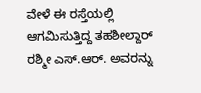ವೇಳೆ ಈ ರಸ್ತೆಯಲ್ಲಿ ಆಗಮಿಸುತ್ತಿದ್ದ ತಹಶೀಲ್ದಾರ್ ರಶ್ಮೀ ಎಸ್.ಆರ್. ಅವರನ್ನು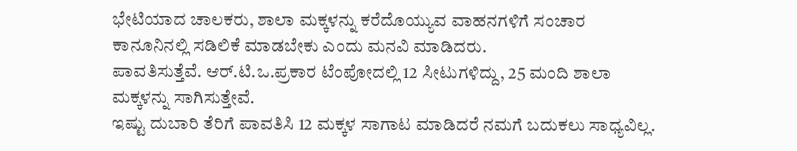ಭೇಟಿಯಾದ ಚಾಲಕರು, ಶಾಲಾ ಮಕ್ಕಳನ್ನು ಕರೆದೊಯ್ಯುವ ವಾಹನಗಳಿಗೆ ಸಂಚಾರ ಕಾನೂನಿನಲ್ಲಿ ಸಡಿಲಿಕೆ ಮಾಡಬೇಕು ಎಂದು ಮನವಿ ಮಾಡಿದರು.
ಪಾವತಿಸುತ್ತೆವೆ. ಆರ್.ಟಿ.ಒ.ಪ್ರಕಾರ ಟೆಂಪೋದಲ್ಲಿ 12 ಸೀಟುಗಳಿದ್ದು, 25 ಮಂದಿ ಶಾಲಾ ಮಕ್ಕಳನ್ನು ಸಾಗಿಸುತ್ತೇವೆ.
ಇಷ್ಟು ದುಬಾರಿ ತೆರಿಗೆ ಪಾವತಿಸಿ 12 ಮಕ್ಕಳ ಸಾಗಾಟ ಮಾಡಿದರೆ ನಮಗೆ ಬದುಕಲು ಸಾಧ್ಯವಿಲ್ಲ.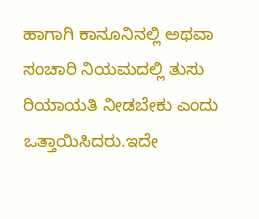ಹಾಗಾಗಿ ಕಾನೂನಿನಲ್ಲಿ ಅಥವಾ ಸಂಚಾರಿ ನಿಯಮದಲ್ಲಿ ತುಸು ರಿಯಾಯತಿ ನೀಡಬೇಕು ಎಂದು ಒತ್ತಾಯಿಸಿದರು.ಇದೇ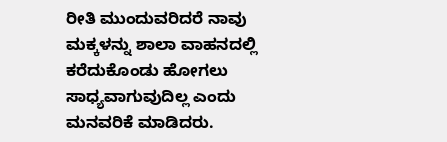ರೀತಿ ಮುಂದುವರಿದರೆ ನಾವು ಮಕ್ಕಳನ್ನು ಶಾಲಾ ವಾಹನದಲ್ಲಿ ಕರೆದುಕೊಂಡು ಹೋಗಲು ಸಾಧ್ಯವಾಗುವುದಿಲ್ಲ ಎಂದು ಮನವರಿಕೆ ಮಾಡಿದರು.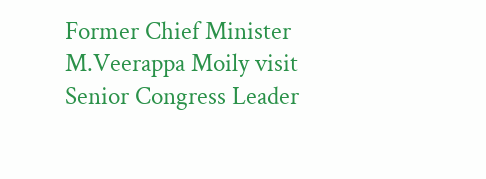Former Chief Minister M.Veerappa Moily visit Senior Congress Leader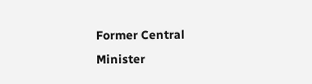Former Central Minister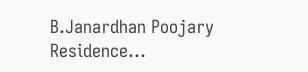B.Janardhan Poojary Residence…